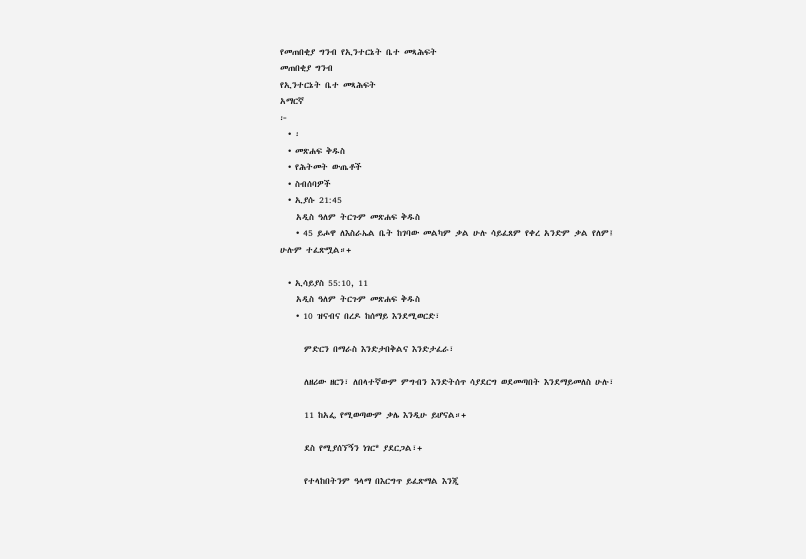የመጠበቂያ ግንብ የኢንተርኔት ቤተ መጻሕፍት
መጠበቂያ ግንብ
የኢንተርኔት ቤተ መጻሕፍት
አማርኛ
፦
  • ፡
  • መጽሐፍ ቅዱስ
  • የሕትመት ውጤቶች
  • ስብሰባዎች
  • ኢያሱ 21:45
    አዲስ ዓለም ትርጉም መጽሐፍ ቅዱስ
    • 45 ይሖዋ ለእስራኤል ቤት ከገባው መልካም ቃል ሁሉ ሳይፈጸም የቀረ አንድም ቃል የለም፤ ሁሉም ተፈጽሟል።+

  • ኢሳይያስ 55:10, 11
    አዲስ ዓለም ትርጉም መጽሐፍ ቅዱስ
    • 10 ዝናብና በረዶ ከሰማይ እንደሚወርድ፣

      ምድርን በማራስ እንድታበቅልና እንድታፈራ፣

      ለዘሪው ዘርን፣ ለበላተኛውም ምግብን እንድትሰጥ ሳያደርግ ወደመጣበት እንደማይመለስ ሁሉ፣

      11 ከአፌ የሚወጣውም ቃሌ እንዲሁ ይሆናል።+

      ደስ የሚያሰኘኝን ነገር* ያደርጋል፣+

      የተላከበትንም ዓላማ በእርግጥ ይፈጽማል እንጂ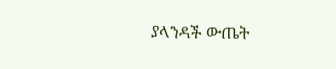ያላንዳች ውጤት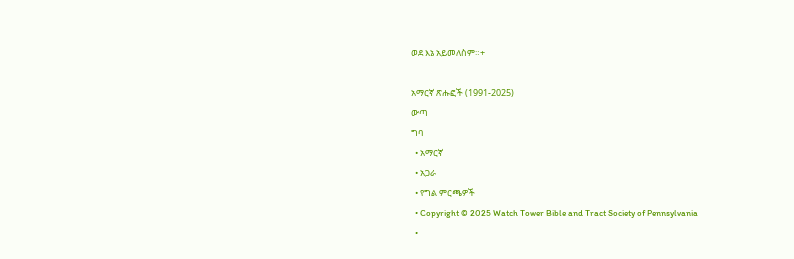ወደ እኔ አይመለስም።+

አማርኛ ጽሑፎች (1991-2025)
ውጣ
ግባ
  • አማርኛ
  • አጋራ
  • የግል ምርጫዎች
  • Copyright © 2025 Watch Tower Bible and Tract Society of Pennsylvania
  •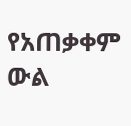የአጠቃቀም ውል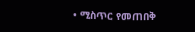• ሚስጥር የመጠበቅ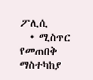ፖሊሲ
  • ሚስጥር የመጠበቅ ማስተካከያ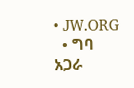• JW.ORG
  • ግባ
አጋራ